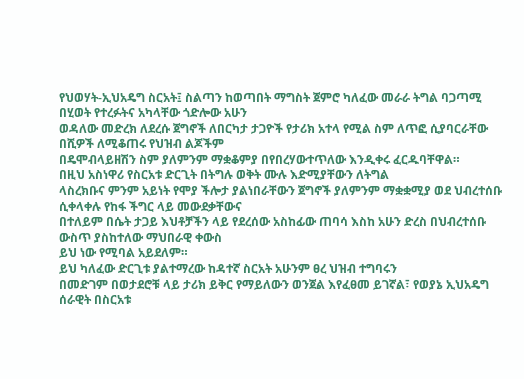የህወሃት-ኢህአዴግ ስርአት፤ ስልጣን ከወጣበት ማግስት ጀምሮ ካለፈው መራራ ትግል ባጋጣሚ በሂወት የተረፉትና አካላቸው ጎድሎው አሁን
ወዳለው መድረክ ለደረሱ ጀግኖች ለበርካታ ታጋዮች የታሪክ አተላ የሚል ስም ለጥፎ ሲያባርራቸው በሺዎች ለሚቆጠሩ የህዝብ ልጆችም
በዴሞብላይዘሽን ስም ያለምንም ማቋቆምያ በየበረሃውተጥለው እንዲቀሩ ፈርዱባቸዋል።
በዚህ አስነዋሪ የስርአቱ ድርጊት በትግሉ ወቅት ሙሉ እድሚያቸውን ለትግል
ላስረክቡና ምንም አይነት የሞያ ችሎታ ያልነበራቸውን ጀግኖች ያለምንም ማቋቋሚያ ወደ ህብረተሰቡ ሲቀላቀሉ የከፋ ችግር ላይ መውደቃቸውና
በተለይም በሴት ታጋይ እህቶቻችን ላይ የደረሰው አስከፊው ጠባሳ እስከ አሁን ድረስ በህብረተሰቡ ውስጥ ያስከተለው ማህበራዊ ቀውስ
ይህ ነው የሚባል አይደለም።
ይህ ካለፈው ድርጊቱ ያልተማረው ከዳተኛ ስርአት አሁንም ፀረ ህዝብ ተግባሩን
በመድገም በወታደሮቹ ላይ ታሪክ ይቅር የማይለውን ወንጀል እየፈፀመ ይገኛል፣ የወያኔ ኢህአዴግ ሰራዊት በስርአቱ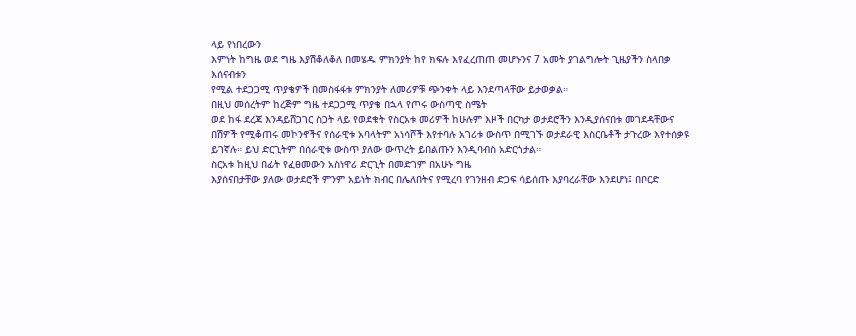ላይ የነበረውን
እምነት ከግዜ ወደ ግዜ እያሽቆለቆለ በመሄዱ ምክንያት ከየ ክፍሉ እየፈረጠጠ መሆኑንና 7 አመት ያገልግሎት ጊዜያችን ስላበቃ እሰናብቱን
የሚል ተደጋጋሚ ጥያቄዎች በመስፋፋቱ ምክንያት ለመሪዎቹ ጭንቀት ላይ እንደጣላቸው ይታወቃል።
በዚህ መሰረትም ከረጅም ግዜ ተደጋጋሚ ጥያቄ በኋላ የጦሩ ውስጣዊ ስሜት
ወደ ከፋ ደረጃ እንዳይሸጋገር ስጋት ላይ የወደቁት የስርአቱ መሪዎች ከሁሉም እዞች በርካታ ወታደሮችን እንዲያሰናበቱ መገደዳቸውና
በሽዎች የሚቆጠሩ መኮንኖችና የሰራዊቱ አባላትም አነሳሾች እየተባሉ አገሪቱ ውስጥ በሚገኙ ወታደራዊ እስርቤቶች ታጉረው እየተሰቃዩ
ይገኛሉ። ይህ ድርጊትም በሰራዊቱ ውስጥ ያለው ውጥረት ይበልጡን እንዲባብስ አድርጎታል።
ስርአቱ ከዚህ በፊት የፈፀመውን አስነዋሪ ድርጊት በመድገም በአሁኑ ግዜ
እያሰናበታቸው ያለው ወታደሮች ምንም አይነት ክብር በሌለበትና የሚረባ የገንዘብ ድጋፍ ሳይሰጡ እያባረራቸው እንደሆነ፤ በቦርድ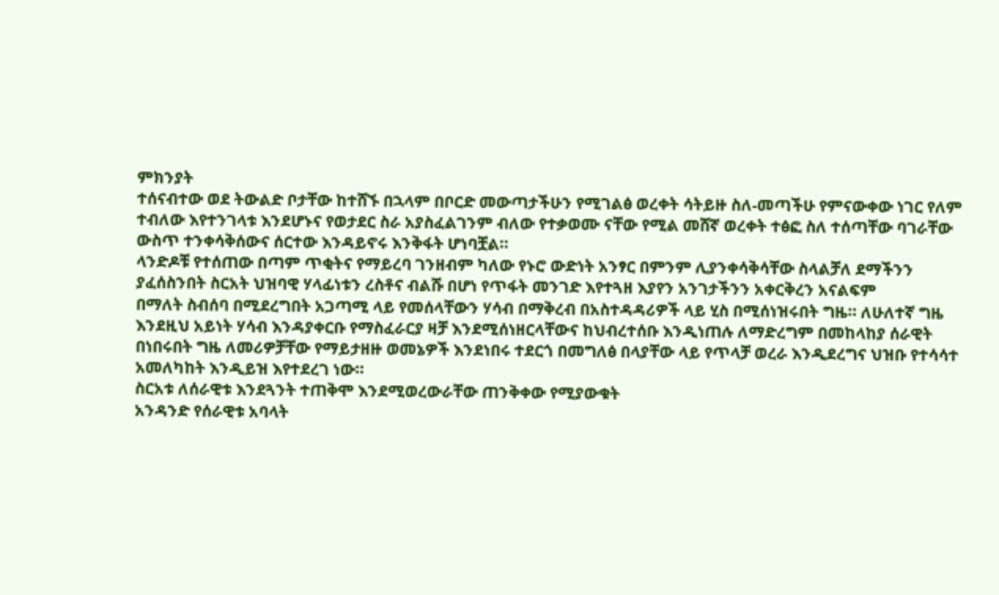ምክንያት
ተሰናብተው ወደ ትውልድ ቦታቸው ከተሸኙ በኋላም በቦርድ መውጣታችሁን የሚገልፅ ወረቀት ሳትይዙ ስለ-መጣችሁ የምናውቀው ነገር የለም
ተብለው እየተንገላቱ እንደሆኑና የወታደር ስራ አያስፈልገንም ብለው የተቃወሙ ናቸው የሚል መሸኛ ወረቀት ተፅፎ ስለ ተሰጣቸው ባገራቸው
ውስጥ ተንቀሳቅሰውና ሰርተው እንዳይኖሩ እንቅፋት ሆነባቿል።
ላንድዶቹ የተሰጠው በጣም ጥቂትና የማይረባ ገንዘብም ካለው የኑሮ ውድነት አንፃር በምንም ሊያንቀሳቅሳቸው ስላልቻለ ደማችንን
ያፈሰስንበት ስርአት ህዝባዊ ሃላፊነቱን ረስቶና ብልሹ በሆነ የጥፋት መንገድ እየተጓዘ እያየን አንገታችንን አቀርቅረን አናልፍም
በማለት ስብሰባ በሚደረግበት አጋጣሚ ላይ የመሰላቸውን ሃሳብ በማቅረብ በአስተዳዳሪዎች ላይ ሂስ በሚሰነዝሩበት ግዜ። ለሁለተኛ ግዜ
እንደዚህ አይነት ሃሳብ እንዳያቀርቡ የማስፈራርያ ዛቻ እንደሚሰነዘርላቸውና ከህብረተሰቡ እንዲነጠሉ ለማድረግም በመከላከያ ሰራዊት
በነበሩበት ግዜ ለመሪዎቻቸው የማይታዘዙ ወመኔዎች እንደነበሩ ተደርጎ በመግለፅ በላያቸው ላይ የጥላቻ ወረራ እንዲደረግና ህዝቡ የተሳሳተ
አመለካከት እንዲይዝ እየተደረገ ነው።
ስርአቱ ለሰራዊቱ እንደጓንት ተጠቅሞ እንደሚወረውራቸው ጠንቅቀው የሚያውቁት
አንዳንድ የሰራዊቱ አባላት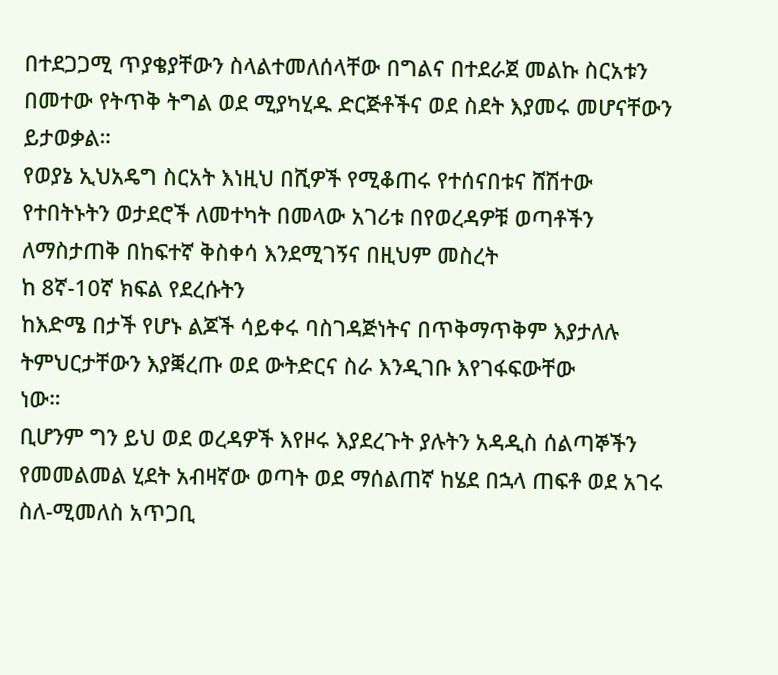በተደጋጋሚ ጥያቄያቸውን ስላልተመለሰላቸው በግልና በተደራጀ መልኩ ስርአቱን በመተው የትጥቅ ትግል ወደ ሚያካሂዱ ድርጅቶችና ወደ ስደት እያመሩ መሆናቸውን ይታወቃል።
የወያኔ ኢህአዴግ ስርአት እነዚህ በሺዎች የሚቆጠሩ የተሰናበቱና ሸሽተው
የተበትኑትን ወታደሮች ለመተካት በመላው አገሪቱ በየወረዳዎቹ ወጣቶችን ለማስታጠቅ በከፍተኛ ቅስቀሳ እንደሚገኝና በዚህም መስረት
ከ 8ኛ-10ኛ ክፍል የደረሱትን
ከእድሜ በታች የሆኑ ልጆች ሳይቀሩ ባስገዳጅነትና በጥቅማጥቅም እያታለሉ ትምህርታቸውን እያቛረጡ ወደ ውትድርና ስራ እንዲገቡ እየገፋፍውቸው
ነው።
ቢሆንም ግን ይህ ወደ ወረዳዎች እየዞሩ እያደረጉት ያሉትን አዳዲስ ሰልጣኞችን
የመመልመል ሂደት አብዛኛው ወጣት ወደ ማሰልጠኛ ከሄደ በኋላ ጠፍቶ ወደ አገሩ ስለ-ሚመለስ አጥጋቢ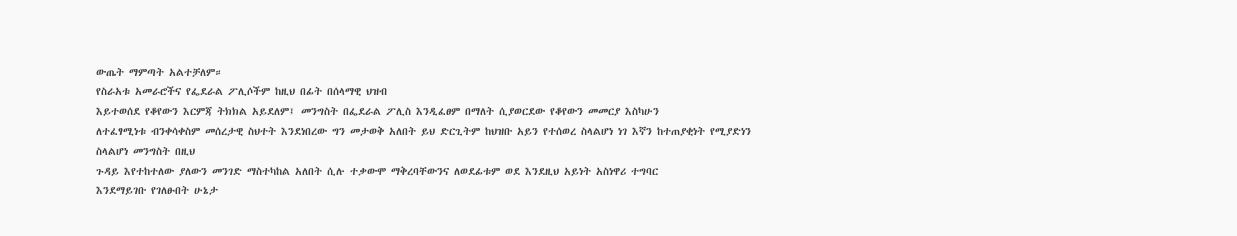ውጤት ማምጣት አልተቻለም።
የስራአቱ አመራሮችና የፌደራል ፖሊሶችም ከዚህ በፊት በሰላማዊ ህዝብ
እይተወሰደ የቆየውን እርምጃ ትክክል አይደለም፤ መንግስት በፌደራል ፖሊስ እንዲፈፀም በማለት ሲያወርደው የቆየውን መመርያ እስካሁን
ለተፈፃሚነቱ ብንቀሳቀስም መሰረታዊ ስህተት እንደነበረው ግን መታወቅ አለበት ይህ ድርጊትም ከህዝቡ አይን የተሰወረ ስላልሆነ ነገ እኛን ከተጠያቂነት የሚያድነን ስላልሆነ መንግስት በዚህ
ጉዳይ እየተከተለው ያለውን መንገድ ማስተካከል አለበት ሲሉ ተቃውሞ ማቅረባቸውንና ለወደፊቱም ወደ እንደዚህ አይነት አስነዋሪ ተግባር
እንደማይገቡ የገለፁበት ሁኔታ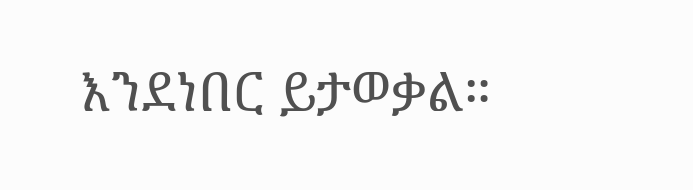እንደነበር ይታወቃል።